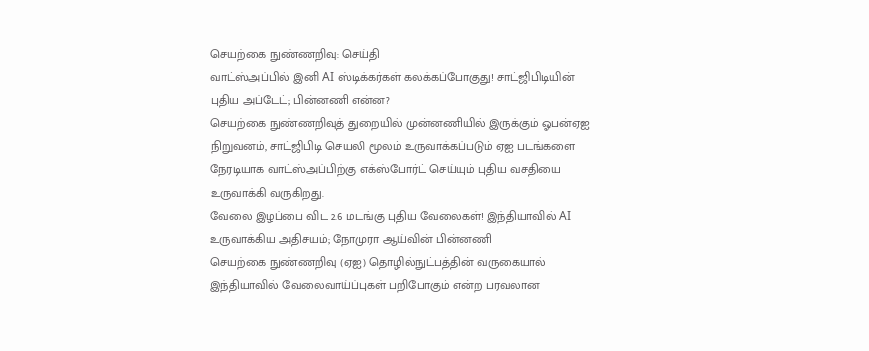செயற்கை நுண்ணறிவு: செய்தி
வாட்ஸ்அப்பில் இனி AI ஸ்டிக்கர்கள் கலக்கப்போகுது! சாட்ஜிபிடியின் புதிய அப்டேட்; பின்னணி என்ன?
செயற்கை நுண்ணறிவுத் துறையில் முன்னணியில் இருக்கும் ஓபன்ஏஐ நிறுவனம், சாட்ஜிபிடி செயலி மூலம் உருவாக்கப்படும் ஏஐ படங்களை நேரடியாக வாட்ஸ்அப்பிற்கு எக்ஸ்போர்ட் செய்யும் புதிய வசதியை உருவாக்கி வருகிறது.
வேலை இழப்பை விட 2.6 மடங்கு புதிய வேலைகள்! இந்தியாவில் AI உருவாக்கிய அதிசயம்; நோமுரா ஆய்வின் பின்னணி
செயற்கை நுண்ணறிவு (ஏஐ) தொழில்நுட்பத்தின் வருகையால் இந்தியாவில் வேலைவாய்ப்புகள் பறிபோகும் என்ற பரவலான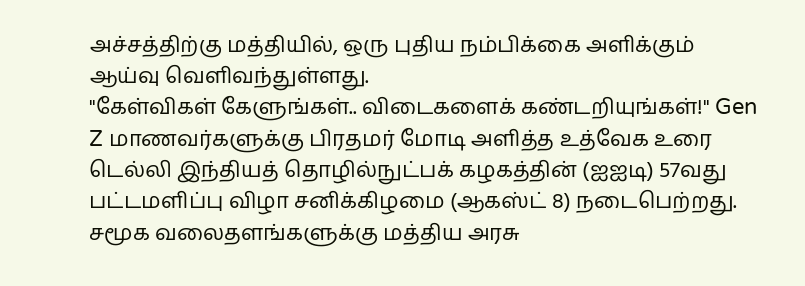அச்சத்திற்கு மத்தியில், ஒரு புதிய நம்பிக்கை அளிக்கும் ஆய்வு வெளிவந்துள்ளது.
"கேள்விகள் கேளுங்கள்.. விடைகளைக் கண்டறியுங்கள்!" Gen Z மாணவர்களுக்கு பிரதமர் மோடி அளித்த உத்வேக உரை
டெல்லி இந்தியத் தொழில்நுட்பக் கழகத்தின் (ஐஐடி) 57வது பட்டமளிப்பு விழா சனிக்கிழமை (ஆகஸ்ட் 8) நடைபெற்றது.
சமூக வலைதளங்களுக்கு மத்திய அரசு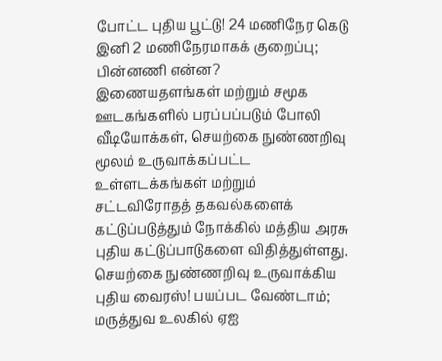போட்ட புதிய பூட்டு! 24 மணிநேர கெடு இனி 2 மணிநேரமாகக் குறைப்பு; பின்னணி என்ன?
இணையதளங்கள் மற்றும் சமூக ஊடகங்களில் பரப்பப்படும் போலி வீடியோக்கள், செயற்கை நுண்ணறிவு மூலம் உருவாக்கப்பட்ட உள்ளடக்கங்கள் மற்றும் சட்டவிரோதத் தகவல்களைக் கட்டுப்படுத்தும் நோக்கில் மத்திய அரசு புதிய கட்டுப்பாடுகளை விதித்துள்ளது.
செயற்கை நுண்ணறிவு உருவாக்கிய புதிய வைரஸ்! பயப்பட வேண்டாம்; மருத்துவ உலகில் ஏஐ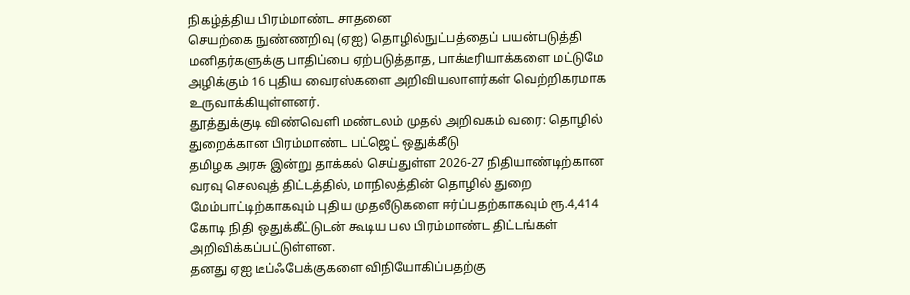நிகழ்த்திய பிரம்மாண்ட சாதனை
செயற்கை நுண்ணறிவு (ஏஐ) தொழில்நுட்பத்தைப் பயன்படுத்தி மனிதர்களுக்கு பாதிப்பை ஏற்படுத்தாத, பாக்டீரியாக்களை மட்டுமே அழிக்கும் 16 புதிய வைரஸ்களை அறிவியலாளர்கள் வெற்றிகரமாக உருவாக்கியுள்ளனர்.
தூத்துக்குடி விண்வெளி மண்டலம் முதல் அறிவகம் வரை: தொழில் துறைக்கான பிரம்மாண்ட பட்ஜெட் ஒதுக்கீடு
தமிழக அரசு இன்று தாக்கல் செய்துள்ள 2026-27 நிதியாண்டிற்கான வரவு செலவுத் திட்டத்தில், மாநிலத்தின் தொழில் துறை மேம்பாட்டிற்காகவும் புதிய முதலீடுகளை ஈர்ப்பதற்காகவும் ரூ.4,414 கோடி நிதி ஒதுக்கீட்டுடன் கூடிய பல பிரம்மாண்ட திட்டங்கள் அறிவிக்கப்பட்டுள்ளன.
தனது ஏஐ டீப்ஃபேக்குகளை விநியோகிப்பதற்கு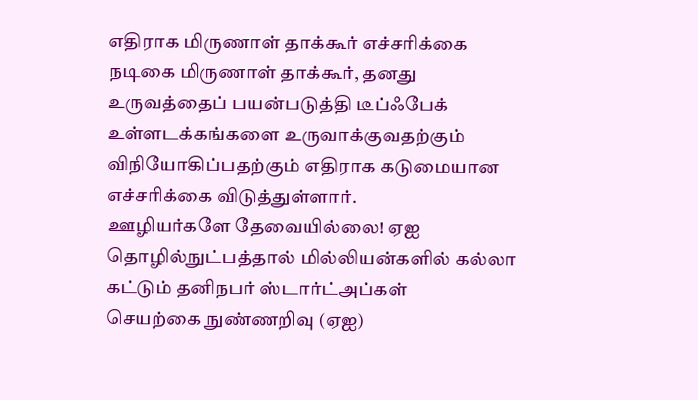எதிராக மிருணாள் தாக்கூர் எச்சரிக்கை
நடிகை மிருணாள் தாக்கூர், தனது உருவத்தைப் பயன்படுத்தி டீப்ஃபேக் உள்ளடக்கங்களை உருவாக்குவதற்கும் விநியோகிப்பதற்கும் எதிராக கடுமையான எச்சரிக்கை விடுத்துள்ளார்.
ஊழியர்களே தேவையில்லை! ஏஐ தொழில்நுட்பத்தால் மில்லியன்களில் கல்லா கட்டும் தனிநபர் ஸ்டார்ட்அப்கள்
செயற்கை நுண்ணறிவு (ஏஐ)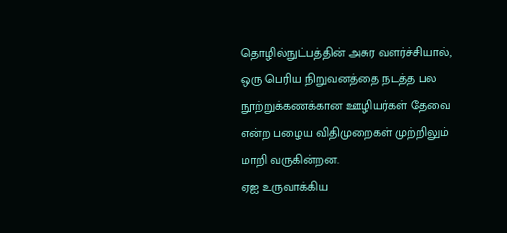தொழில்நுட்பத்தின் அசுர வளர்ச்சியால், ஒரு பெரிய நிறுவனத்தை நடத்த பல நூற்றுக்கணக்கான ஊழியர்கள் தேவை என்ற பழைய விதிமுறைகள் முற்றிலும் மாறி வருகின்றன.
ஏஐ உருவாக்கிய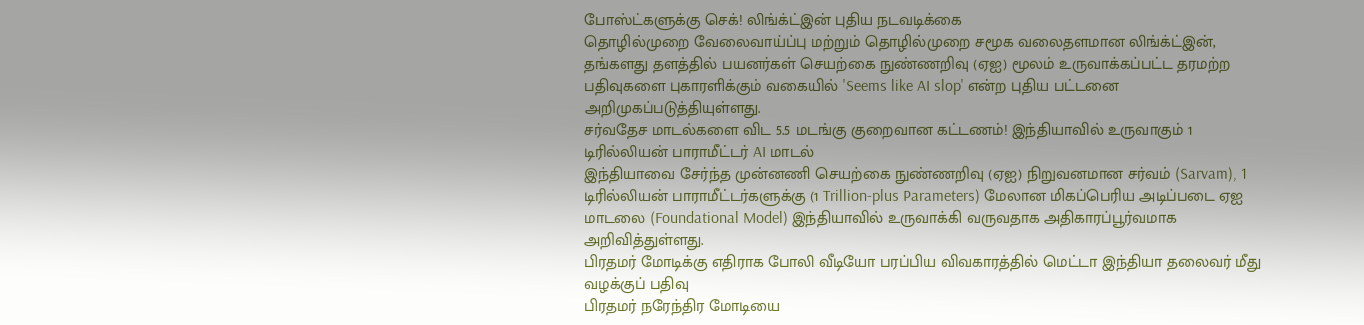போஸ்ட்களுக்கு செக்! லிங்க்ட்இன் புதிய நடவடிக்கை
தொழில்முறை வேலைவாய்ப்பு மற்றும் தொழில்முறை சமூக வலைதளமான லிங்க்ட்இன், தங்களது தளத்தில் பயனர்கள் செயற்கை நுண்ணறிவு (ஏஐ) மூலம் உருவாக்கப்பட்ட தரமற்ற பதிவுகளை புகாரளிக்கும் வகையில் 'Seems like AI slop' என்ற புதிய பட்டனை அறிமுகப்படுத்தியுள்ளது.
சர்வதேச மாடல்களை விட 5.5 மடங்கு குறைவான கட்டணம்! இந்தியாவில் உருவாகும் 1 டிரில்லியன் பாராமீட்டர் AI மாடல்
இந்தியாவை சேர்ந்த முன்னணி செயற்கை நுண்ணறிவு (ஏஐ) நிறுவனமான சர்வம் (Sarvam), 1 டிரில்லியன் பாராமீட்டர்களுக்கு (1 Trillion-plus Parameters) மேலான மிகப்பெரிய அடிப்படை ஏஐ மாடலை (Foundational Model) இந்தியாவில் உருவாக்கி வருவதாக அதிகாரப்பூர்வமாக அறிவித்துள்ளது.
பிரதமர் மோடிக்கு எதிராக போலி வீடியோ பரப்பிய விவகாரத்தில் மெட்டா இந்தியா தலைவர் மீது வழக்குப் பதிவு
பிரதமர் நரேந்திர மோடியை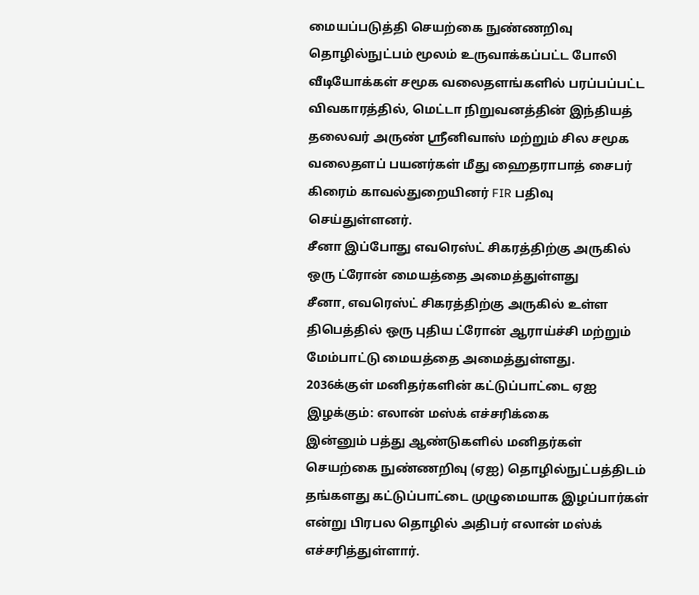மையப்படுத்தி செயற்கை நுண்ணறிவு தொழில்நுட்பம் மூலம் உருவாக்கப்பட்ட போலி வீடியோக்கள் சமூக வலைதளங்களில் பரப்பப்பட்ட விவகாரத்தில், மெட்டா நிறுவனத்தின் இந்தியத் தலைவர் அருண் ஸ்ரீனிவாஸ் மற்றும் சில சமூக வலைதளப் பயனர்கள் மீது ஹைதராபாத் சைபர் கிரைம் காவல்துறையினர் FIR பதிவு செய்துள்ளனர்.
சீனா இப்போது எவரெஸ்ட் சிகரத்திற்கு அருகில் ஒரு ட்ரோன் மையத்தை அமைத்துள்ளது
சீனா, எவரெஸ்ட் சிகரத்திற்கு அருகில் உள்ள திபெத்தில் ஒரு புதிய ட்ரோன் ஆராய்ச்சி மற்றும் மேம்பாட்டு மையத்தை அமைத்துள்ளது.
2036க்குள் மனிதர்களின் கட்டுப்பாட்டை ஏஐ இழக்கும்: எலான் மஸ்க் எச்சரிக்கை
இன்னும் பத்து ஆண்டுகளில் மனிதர்கள் செயற்கை நுண்ணறிவு (ஏஐ) தொழில்நுட்பத்திடம் தங்களது கட்டுப்பாட்டை முழுமையாக இழப்பார்கள் என்று பிரபல தொழில் அதிபர் எலான் மஸ்க் எச்சரித்துள்ளார்.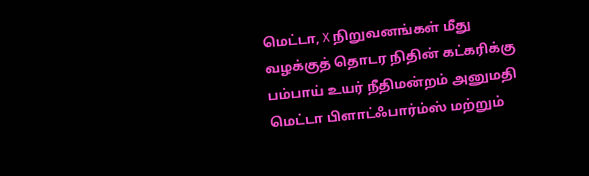மெட்டா, X நிறுவனங்கள் மீது வழக்குத் தொடர நிதின் கட்கரிக்கு பம்பாய் உயர் நீதிமன்றம் அனுமதி
மெட்டா பிளாட்ஃபார்ம்ஸ் மற்றும்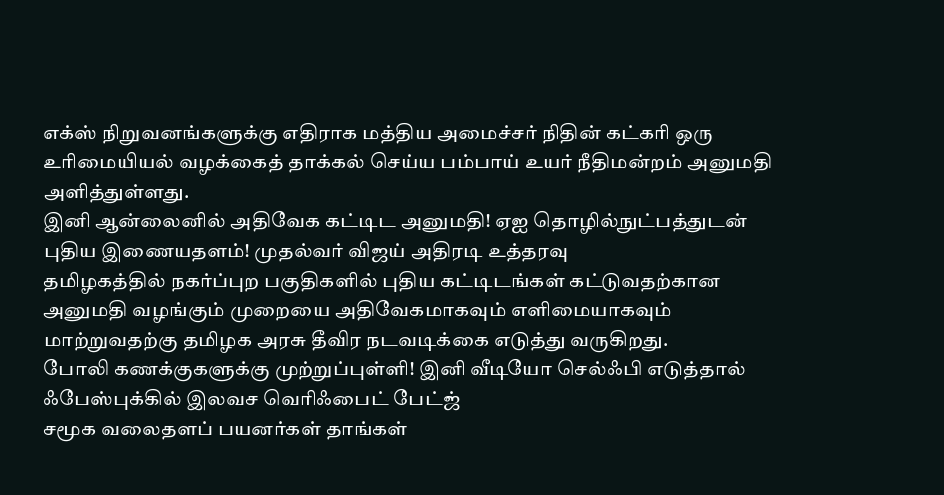எக்ஸ் நிறுவனங்களுக்கு எதிராக மத்திய அமைச்சர் நிதின் கட்கரி ஒரு உரிமையியல் வழக்கைத் தாக்கல் செய்ய பம்பாய் உயர் நீதிமன்றம் அனுமதி அளித்துள்ளது.
இனி ஆன்லைனில் அதிவேக கட்டிட அனுமதி! ஏஐ தொழில்நுட்பத்துடன் புதிய இணையதளம்! முதல்வர் விஜய் அதிரடி உத்தரவு
தமிழகத்தில் நகர்ப்புற பகுதிகளில் புதிய கட்டிடங்கள் கட்டுவதற்கான அனுமதி வழங்கும் முறையை அதிவேகமாகவும் எளிமையாகவும் மாற்றுவதற்கு தமிழக அரசு தீவிர நடவடிக்கை எடுத்து வருகிறது.
போலி கணக்குகளுக்கு முற்றுப்புள்ளி! இனி வீடியோ செல்ஃபி எடுத்தால் ஃபேஸ்புக்கில் இலவச வெரிஃபைட் பேட்ஜ்
சமூக வலைதளப் பயனர்கள் தாங்கள்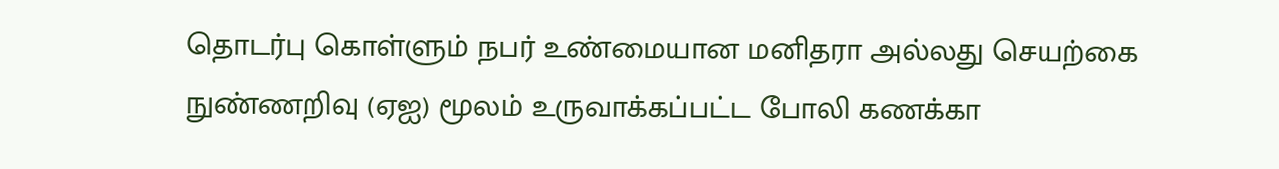தொடர்பு கொள்ளும் நபர் உண்மையான மனிதரா அல்லது செயற்கை நுண்ணறிவு (ஏஐ) மூலம் உருவாக்கப்பட்ட போலி கணக்கா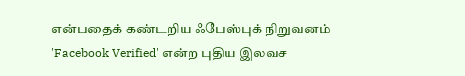என்பதைக் கண்டறிய ஃபேஸ்புக் நிறுவனம் 'Facebook Verified' என்ற புதிய இலவச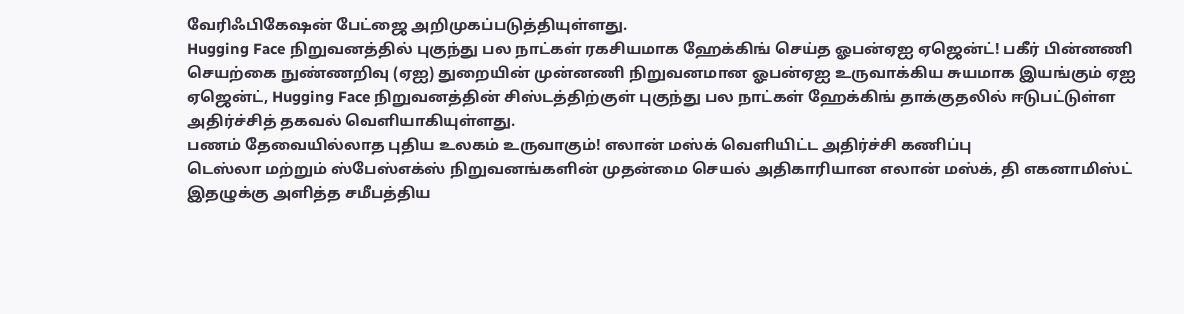வேரிஃபிகேஷன் பேட்ஜை அறிமுகப்படுத்தியுள்ளது.
Hugging Face நிறுவனத்தில் புகுந்து பல நாட்கள் ரகசியமாக ஹேக்கிங் செய்த ஓபன்ஏஐ ஏஜென்ட்! பகீர் பின்னணி
செயற்கை நுண்ணறிவு (ஏஐ) துறையின் முன்னணி நிறுவனமான ஓபன்ஏஐ உருவாக்கிய சுயமாக இயங்கும் ஏஐ ஏஜென்ட், Hugging Face நிறுவனத்தின் சிஸ்டத்திற்குள் புகுந்து பல நாட்கள் ஹேக்கிங் தாக்குதலில் ஈடுபட்டுள்ள அதிர்ச்சித் தகவல் வெளியாகியுள்ளது.
பணம் தேவையில்லாத புதிய உலகம் உருவாகும்! எலான் மஸ்க் வெளியிட்ட அதிர்ச்சி கணிப்பு
டெஸ்லா மற்றும் ஸ்பேஸ்எக்ஸ் நிறுவனங்களின் முதன்மை செயல் அதிகாரியான எலான் மஸ்க், தி எகனாமிஸ்ட் இதழுக்கு அளித்த சமீபத்திய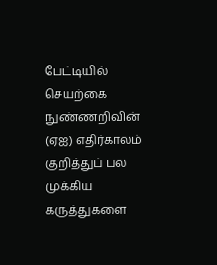பேட்டியில் செயற்கை நுண்ணறிவின் (ஏஐ) எதிர்காலம் குறித்துப் பல முக்கிய கருத்துகளை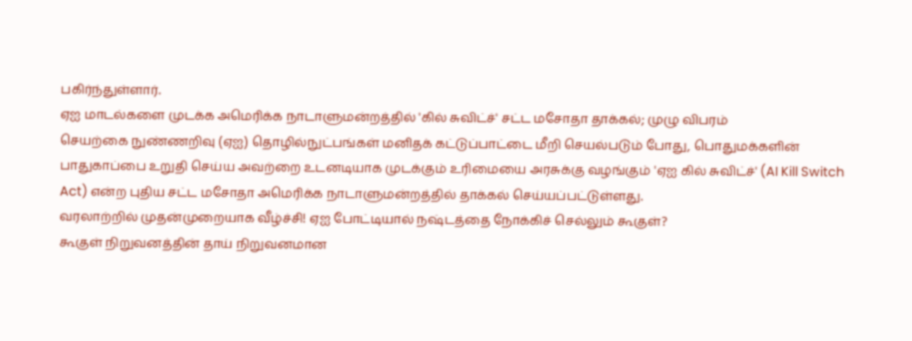பகிர்ந்துள்ளார்.
ஏஐ மாடல்களை முடக்க அமெரிக்க நாடாளுமன்றத்தில் 'கில் சுவிட்ச்' சட்ட மசோதா தாக்கல்; முழு விபரம்
செயற்கை நுண்ணறிவு (ஏஐ) தொழில்நுட்பங்கள் மனிதக் கட்டுப்பாட்டை மீறி செயல்படும் போது, பொதுமக்களின் பாதுகாப்பை உறுதி செய்ய அவற்றை உடனடியாக முடக்கும் உரிமையை அரசுக்கு வழங்கும் 'ஏஐ கில் சுவிட்ச்' (AI Kill Switch Act) என்ற புதிய சட்ட மசோதா அமெரிக்க நாடாளுமன்றத்தில் தாக்கல் செய்யப்பட்டுள்ளது.
வரலாற்றில் முதன்முறையாக வீழ்ச்சி! ஏஐ போட்டியால் நஷ்டத்தை நோக்கிச் செல்லும் கூகுள்?
கூகுள் நிறுவனத்தின் தாய் நிறுவனமான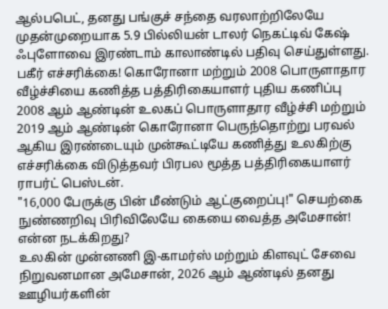ஆல்பபெட், தனது பங்குச் சந்தை வரலாற்றிலேயே முதன்முறையாக 5.9 பில்லியன் டாலர் நெகட்டிவ் கேஷ் ஃபுளோவை இரண்டாம் காலாண்டில் பதிவு செய்துள்ளது.
பகீர் எச்சரிக்கை! கொரோனா மற்றும் 2008 பொருளாதார வீழ்ச்சியை கணித்த பத்திரிகையாளர் புதிய கணிப்பு
2008 ஆம் ஆண்டின் உலகப் பொருளாதார வீழ்ச்சி மற்றும் 2019 ஆம் ஆண்டின் கொரோனா பெருந்தொற்று பரவல் ஆகிய இரண்டையும் முன்கூட்டியே கணித்து உலகிற்கு எச்சரிக்கை விடுத்தவர் பிரபல மூத்த பத்திரிகையாளர் ராபர்ட் பெஸ்டன்.
"16,000 பேருக்கு பின் மீண்டும் ஆட்குறைப்பு!" செயற்கை நுண்ணறிவு பிரிவிலேயே கையை வைத்த அமேசான்! என்ன நடக்கிறது?
உலகின் முன்னணி இ-காமர்ஸ் மற்றும் கிளவுட் சேவை நிறுவனமான அமேசான், 2026 ஆம் ஆண்டில் தனது ஊழியர்களின்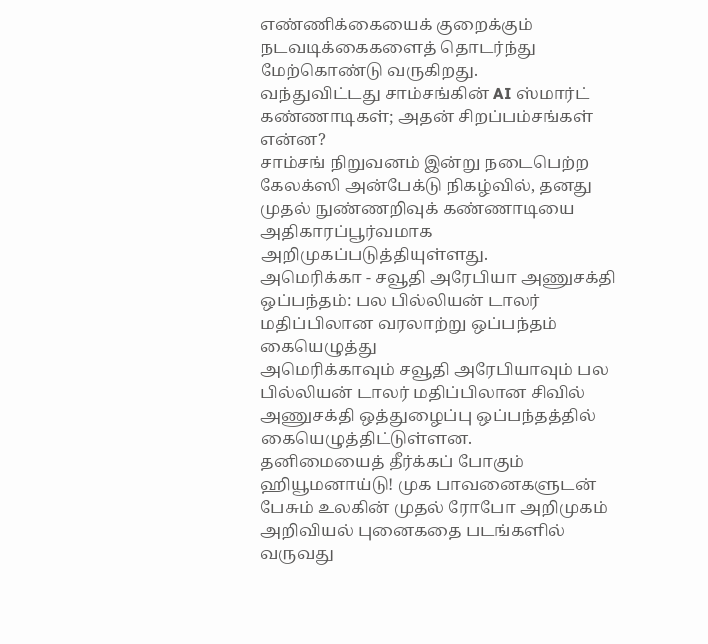எண்ணிக்கையைக் குறைக்கும் நடவடிக்கைகளைத் தொடர்ந்து மேற்கொண்டு வருகிறது.
வந்துவிட்டது சாம்சங்கின் AI ஸ்மார்ட் கண்ணாடிகள்; அதன் சிறப்பம்சங்கள் என்ன?
சாம்சங் நிறுவனம் இன்று நடைபெற்ற கேலக்ஸி அன்பேக்டு நிகழ்வில், தனது முதல் நுண்ணறிவுக் கண்ணாடியை அதிகாரப்பூர்வமாக அறிமுகப்படுத்தியுள்ளது.
அமெரிக்கா - சவூதி அரேபியா அணுசக்தி ஒப்பந்தம்: பல பில்லியன் டாலர் மதிப்பிலான வரலாற்று ஒப்பந்தம் கையெழுத்து
அமெரிக்காவும் சவூதி அரேபியாவும் பல பில்லியன் டாலர் மதிப்பிலான சிவில் அணுசக்தி ஒத்துழைப்பு ஒப்பந்தத்தில் கையெழுத்திட்டுள்ளன.
தனிமையைத் தீர்க்கப் போகும் ஹியூமனாய்டு! முக பாவனைகளுடன் பேசும் உலகின் முதல் ரோபோ அறிமுகம்
அறிவியல் புனைகதை படங்களில் வருவது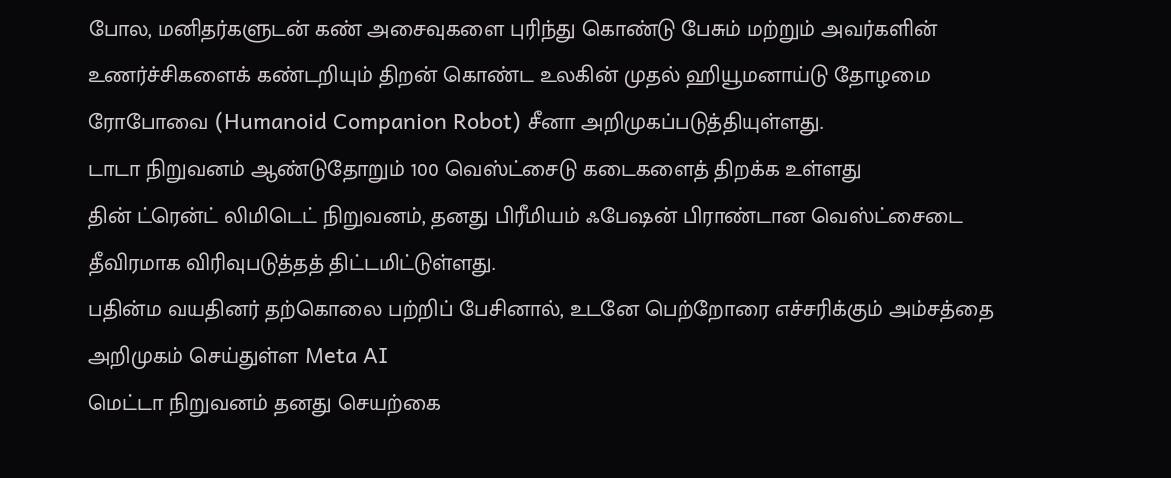போல, மனிதர்களுடன் கண் அசைவுகளை புரிந்து கொண்டு பேசும் மற்றும் அவர்களின் உணர்ச்சிகளைக் கண்டறியும் திறன் கொண்ட உலகின் முதல் ஹியூமனாய்டு தோழமை ரோபோவை (Humanoid Companion Robot) சீனா அறிமுகப்படுத்தியுள்ளது.
டாடா நிறுவனம் ஆண்டுதோறும் 100 வெஸ்ட்சைடு கடைகளைத் திறக்க உள்ளது
தின் ட்ரென்ட் லிமிடெட் நிறுவனம், தனது பிரீமியம் ஃபேஷன் பிராண்டான வெஸ்ட்சைடை தீவிரமாக விரிவுபடுத்தத் திட்டமிட்டுள்ளது.
பதின்ம வயதினர் தற்கொலை பற்றிப் பேசினால், உடனே பெற்றோரை எச்சரிக்கும் அம்சத்தை அறிமுகம் செய்துள்ள Meta AI
மெட்டா நிறுவனம் தனது செயற்கை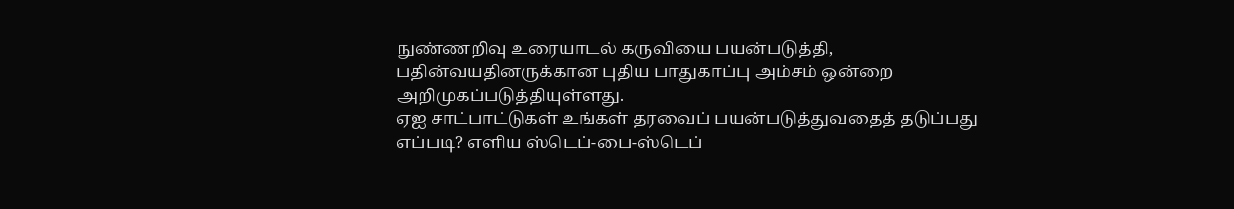நுண்ணறிவு உரையாடல் கருவியை பயன்படுத்தி, பதின்வயதினருக்கான புதிய பாதுகாப்பு அம்சம் ஒன்றை அறிமுகப்படுத்தியுள்ளது.
ஏஐ சாட்பாட்டுகள் உங்கள் தரவைப் பயன்படுத்துவதைத் தடுப்பது எப்படி? எளிய ஸ்டெப்-பை-ஸ்டெப்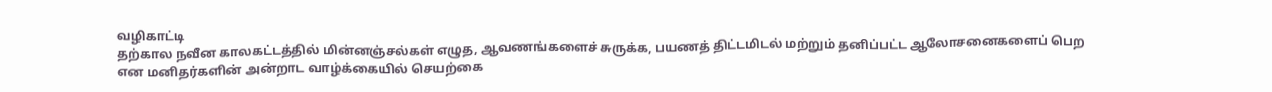வழிகாட்டி
தற்கால நவீன காலகட்டத்தில் மின்னஞ்சல்கள் எழுத, ஆவணங்களைச் சுருக்க, பயணத் திட்டமிடல் மற்றும் தனிப்பட்ட ஆலோசனைகளைப் பெற என மனிதர்களின் அன்றாட வாழ்க்கையில் செயற்கை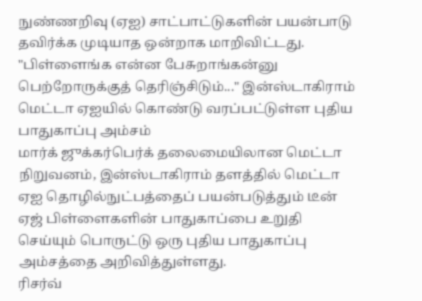நுண்ணறிவு (ஏஐ) சாட்பாட்டுகளின் பயன்பாடு தவிர்க்க முடியாத ஒன்றாக மாறிவிட்டது.
"பிள்ளைங்க என்ன பேசுறாங்கன்னு பெற்றோருக்குத் தெரிஞ்சிடும்..." இன்ஸ்டாகிராம் மெட்டா ஏஐயில் கொண்டு வரப்பட்டுள்ள புதிய பாதுகாப்பு அம்சம்
மார்க் ஜுக்கர்பெர்க் தலைமையிலான மெட்டா நிறுவனம், இன்ஸ்டாகிராம் தளத்தில் மெட்டா ஏஐ தொழில்நுட்பத்தைப் பயன்படுத்தும் டீன் ஏஜ் பிள்ளைகளின் பாதுகாப்பை உறுதி செய்யும் பொருட்டு ஒரு புதிய பாதுகாப்பு அம்சத்தை அறிவித்துள்ளது.
ரிசர்வ்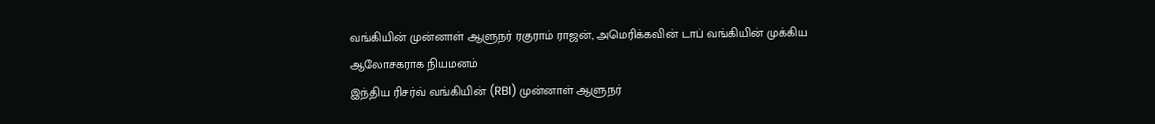வங்கியின் முன்னாள் ஆளுநர் ரகுராம் ராஜன், அமெரிக்கவின் டாப் வங்கியின் முக்கிய ஆலோசகராக நியமனம்
இந்திய ரிசர்வ் வங்கியின் (RBI) முன்னாள் ஆளுநர்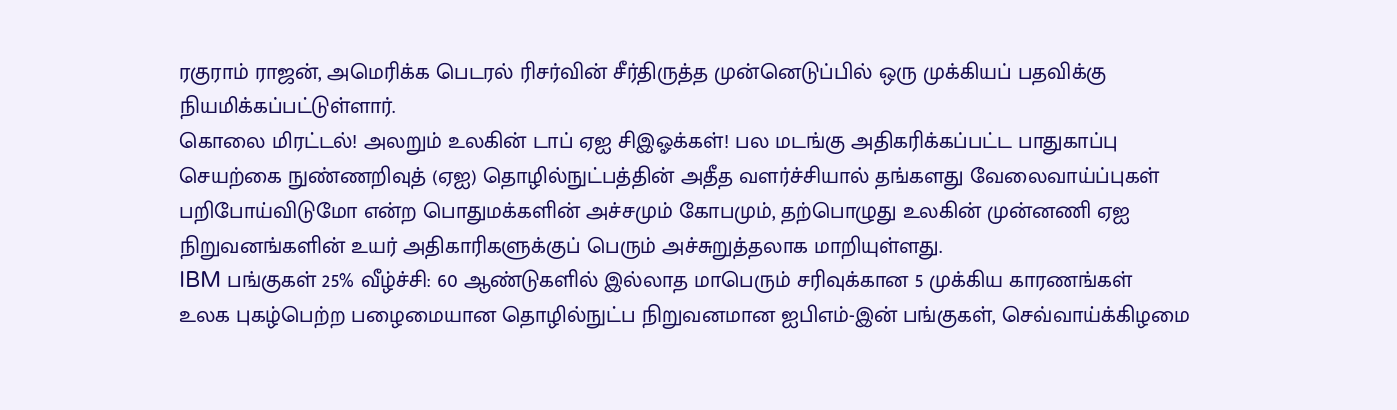ரகுராம் ராஜன், அமெரிக்க பெடரல் ரிசர்வின் சீர்திருத்த முன்னெடுப்பில் ஒரு முக்கியப் பதவிக்கு நியமிக்கப்பட்டுள்ளார்.
கொலை மிரட்டல்! அலறும் உலகின் டாப் ஏஐ சிஇஓக்கள்! பல மடங்கு அதிகரிக்கப்பட்ட பாதுகாப்பு
செயற்கை நுண்ணறிவுத் (ஏஐ) தொழில்நுட்பத்தின் அதீத வளர்ச்சியால் தங்களது வேலைவாய்ப்புகள் பறிபோய்விடுமோ என்ற பொதுமக்களின் அச்சமும் கோபமும், தற்பொழுது உலகின் முன்னணி ஏஐ நிறுவனங்களின் உயர் அதிகாரிகளுக்குப் பெரும் அச்சுறுத்தலாக மாறியுள்ளது.
IBM பங்குகள் 25% வீழ்ச்சி: 60 ஆண்டுகளில் இல்லாத மாபெரும் சரிவுக்கான 5 முக்கிய காரணங்கள்
உலக புகழ்பெற்ற பழைமையான தொழில்நுட்ப நிறுவனமான ஐபிஎம்-இன் பங்குகள், செவ்வாய்க்கிழமை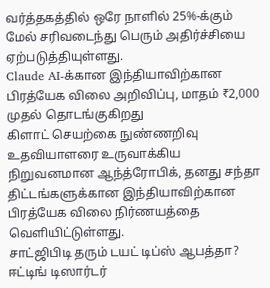வர்த்தகத்தில் ஒரே நாளில் 25%-க்கும் மேல் சரிவடைந்து பெரும் அதிர்ச்சியை ஏற்படுத்தியுள்ளது.
Claude AI-க்கான இந்தியாவிற்கான பிரத்யேக விலை அறிவிப்பு, மாதம் ₹2,000 முதல் தொடங்குகிறது
கிளாட் செயற்கை நுண்ணறிவு உதவியாளரை உருவாக்கிய நிறுவனமான ஆந்த்ரோபிக், தனது சந்தா திட்டங்களுக்கான இந்தியாவிற்கான பிரத்யேக விலை நிர்ணயத்தை வெளியிட்டுள்ளது.
சாட்ஜிபிடி தரும் டயட் டிப்ஸ் ஆபத்தா? ஈட்டிங் டிஸார்டர்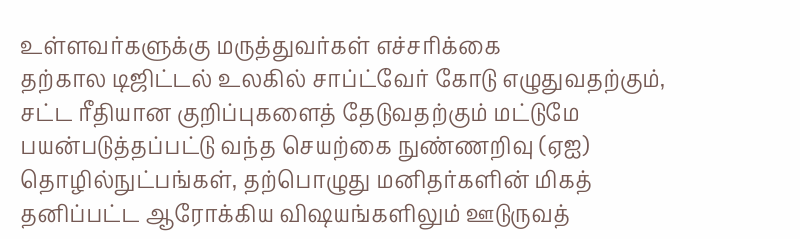உள்ளவர்களுக்கு மருத்துவர்கள் எச்சரிக்கை
தற்கால டிஜிட்டல் உலகில் சாப்ட்வேர் கோடு எழுதுவதற்கும், சட்ட ரீதியான குறிப்புகளைத் தேடுவதற்கும் மட்டுமே பயன்படுத்தப்பட்டு வந்த செயற்கை நுண்ணறிவு (ஏஐ) தொழில்நுட்பங்கள், தற்பொழுது மனிதர்களின் மிகத் தனிப்பட்ட ஆரோக்கிய விஷயங்களிலும் ஊடுருவத்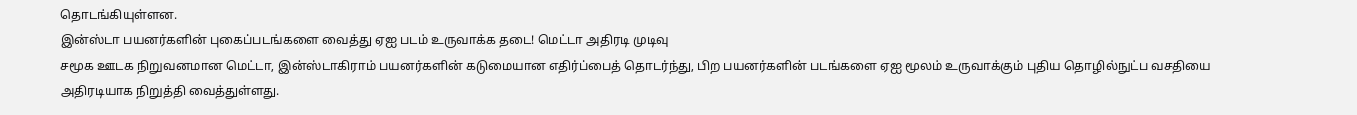தொடங்கியுள்ளன.
இன்ஸ்டா பயனர்களின் புகைப்படங்களை வைத்து ஏஐ படம் உருவாக்க தடை! மெட்டா அதிரடி முடிவு
சமூக ஊடக நிறுவனமான மெட்டா, இன்ஸ்டாகிராம் பயனர்களின் கடுமையான எதிர்ப்பைத் தொடர்ந்து, பிற பயனர்களின் படங்களை ஏஐ மூலம் உருவாக்கும் புதிய தொழில்நுட்ப வசதியை அதிரடியாக நிறுத்தி வைத்துள்ளது.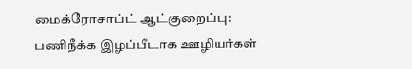மைக்ரோசாப்ட் ஆட்குறைப்பு: பணிநீக்க இழப்பீடாக ஊழியர்கள்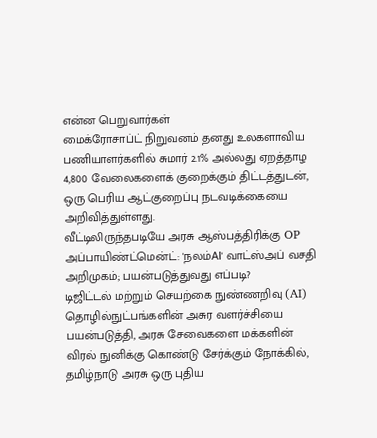என்ன பெறுவார்கள்
மைக்ரோசாப்ட் நிறுவனம் தனது உலகளாவிய பணியாளர்களில் சுமார் 2.1% அல்லது ஏறத்தாழ 4,800 வேலைகளைக் குறைக்கும் திட்டத்துடன், ஒரு பெரிய ஆட்குறைப்பு நடவடிக்கையை அறிவித்துள்ளது.
வீட்டிலிருந்தபடியே அரசு ஆஸ்பத்திரிக்கு OP அப்பாயிண்ட்மென்ட்: 'நலம்AI' வாட்ஸ்அப் வசதி அறிமுகம்; பயன்படுத்துவது எப்படி?
டிஜிட்டல் மற்றும் செயற்கை நுண்ணறிவு (AI) தொழில்நுட்பங்களின் அசுர வளர்ச்சியை பயன்படுத்தி, அரசு சேவைகளை மக்களின் விரல் நுனிக்கு கொண்டு சேர்க்கும் நோக்கில், தமிழ்நாடு அரசு ஒரு புதிய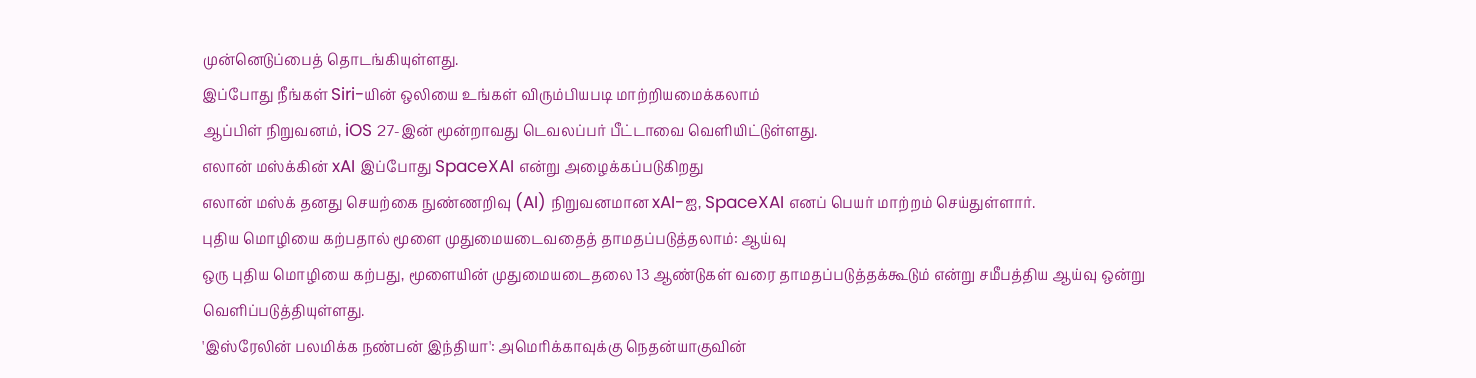முன்னெடுப்பைத் தொடங்கியுள்ளது.
இப்போது நீங்கள் Siri-யின் ஒலியை உங்கள் விரும்பியபடி மாற்றியமைக்கலாம்
ஆப்பிள் நிறுவனம், iOS 27-இன் மூன்றாவது டெவலப்பர் பீட்டாவை வெளியிட்டுள்ளது.
எலான் மஸ்க்கின் xAI இப்போது SpaceXAI என்று அழைக்கப்படுகிறது
எலான் மஸ்க் தனது செயற்கை நுண்ணறிவு (AI) நிறுவனமான xAI-ஐ, SpaceXAI எனப் பெயர் மாற்றம் செய்துள்ளார்.
புதிய மொழியை கற்பதால் மூளை முதுமையடைவதைத் தாமதப்படுத்தலாம்: ஆய்வு
ஒரு புதிய மொழியை கற்பது, மூளையின் முதுமையடைதலை 13 ஆண்டுகள் வரை தாமதப்படுத்தக்கூடும் என்று சமீபத்திய ஆய்வு ஒன்று வெளிப்படுத்தியுள்ளது.
'இஸ்ரேலின் பலமிக்க நண்பன் இந்தியா': அமெரிக்காவுக்கு நெதன்யாகுவின்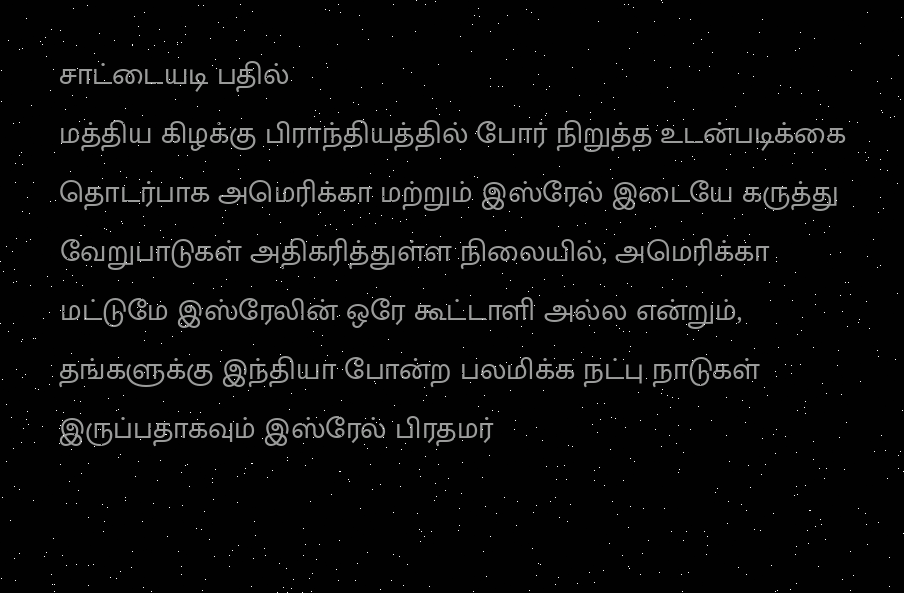சாட்டையடி பதில்
மத்திய கிழக்கு பிராந்தியத்தில் போர் நிறுத்த உடன்படிக்கை தொடர்பாக அமெரிக்கா மற்றும் இஸ்ரேல் இடையே கருத்து வேறுபாடுகள் அதிகரித்துள்ள நிலையில், அமெரிக்கா மட்டுமே இஸ்ரேலின் ஒரே கூட்டாளி அல்ல என்றும், தங்களுக்கு இந்தியா போன்ற பலமிக்க நட்பு நாடுகள் இருப்பதாகவும் இஸ்ரேல் பிரதமர்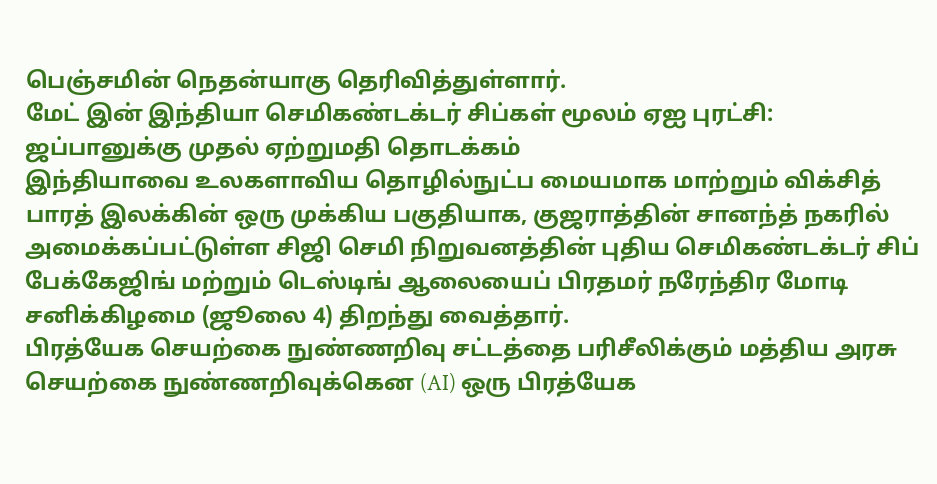பெஞ்சமின் நெதன்யாகு தெரிவித்துள்ளார்.
மேட் இன் இந்தியா செமிகண்டக்டர் சிப்கள் மூலம் ஏஐ புரட்சி: ஜப்பானுக்கு முதல் ஏற்றுமதி தொடக்கம்
இந்தியாவை உலகளாவிய தொழில்நுட்ப மையமாக மாற்றும் விக்சித் பாரத் இலக்கின் ஒரு முக்கிய பகுதியாக, குஜராத்தின் சானந்த் நகரில் அமைக்கப்பட்டுள்ள சிஜி செமி நிறுவனத்தின் புதிய செமிகண்டக்டர் சிப் பேக்கேஜிங் மற்றும் டெஸ்டிங் ஆலையைப் பிரதமர் நரேந்திர மோடி சனிக்கிழமை (ஜூலை 4) திறந்து வைத்தார்.
பிரத்யேக செயற்கை நுண்ணறிவு சட்டத்தை பரிசீலிக்கும் மத்திய அரசு
செயற்கை நுண்ணறிவுக்கென (AI) ஒரு பிரத்யேக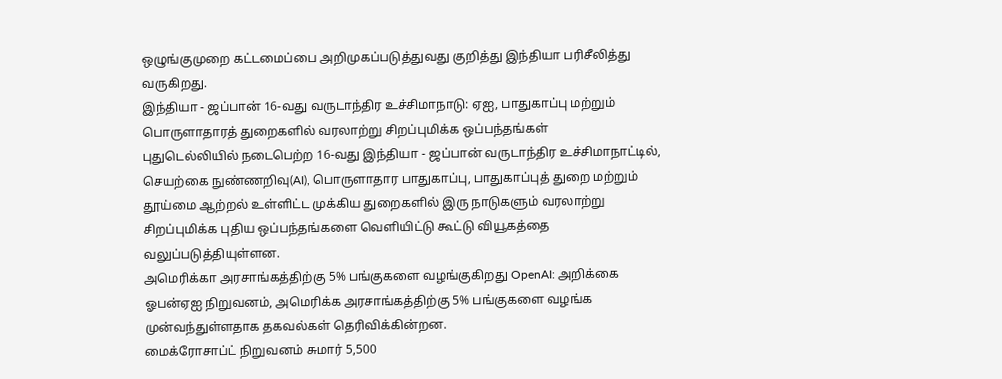ஒழுங்குமுறை கட்டமைப்பை அறிமுகப்படுத்துவது குறித்து இந்தியா பரிசீலித்து வருகிறது.
இந்தியா - ஜப்பான் 16-வது வருடாந்திர உச்சிமாநாடு: ஏஐ, பாதுகாப்பு மற்றும் பொருளாதாரத் துறைகளில் வரலாற்று சிறப்புமிக்க ஒப்பந்தங்கள்
புதுடெல்லியில் நடைபெற்ற 16-வது இந்தியா - ஜப்பான் வருடாந்திர உச்சிமாநாட்டில், செயற்கை நுண்ணறிவு(AI), பொருளாதார பாதுகாப்பு, பாதுகாப்புத் துறை மற்றும் தூய்மை ஆற்றல் உள்ளிட்ட முக்கிய துறைகளில் இரு நாடுகளும் வரலாற்று சிறப்புமிக்க புதிய ஒப்பந்தங்களை வெளியிட்டு கூட்டு வியூகத்தை வலுப்படுத்தியுள்ளன.
அமெரிக்கா அரசாங்கத்திற்கு 5% பங்குகளை வழங்குகிறது OpenAI: அறிக்கை
ஓபன்ஏஐ நிறுவனம், அமெரிக்க அரசாங்கத்திற்கு 5% பங்குகளை வழங்க முன்வந்துள்ளதாக தகவல்கள் தெரிவிக்கின்றன.
மைக்ரோசாப்ட் நிறுவனம் சுமார் 5,500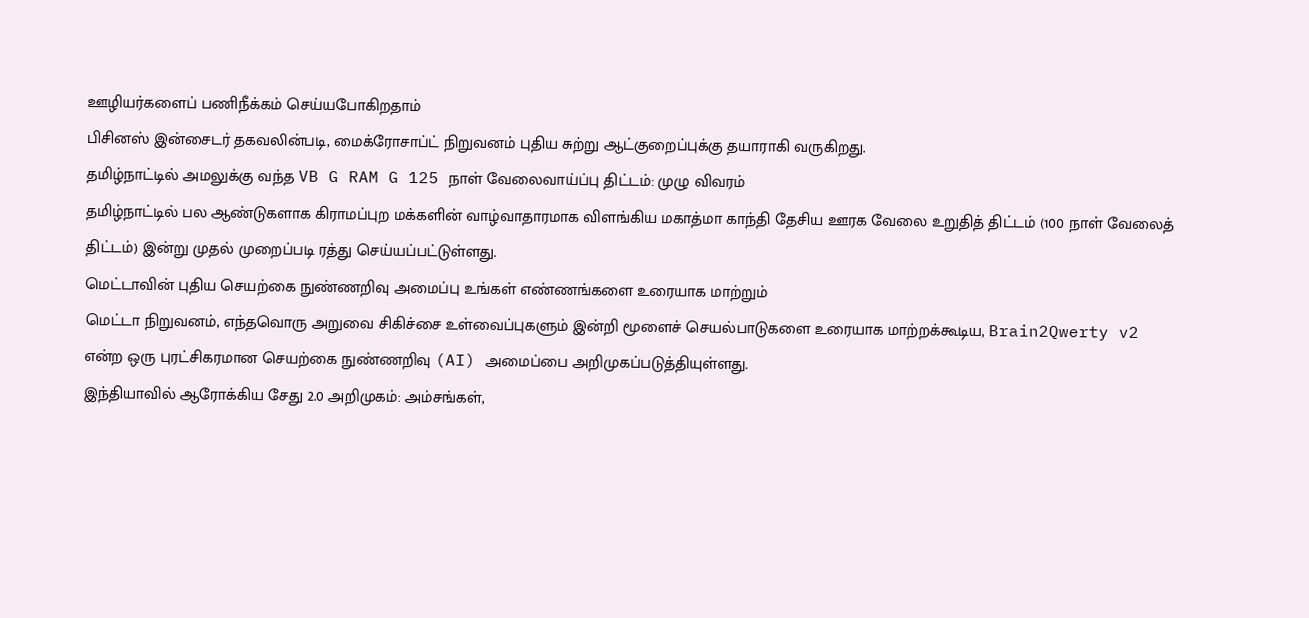ஊழியர்களைப் பணிநீக்கம் செய்யபோகிறதாம்
பிசினஸ் இன்சைடர் தகவலின்படி, மைக்ரோசாப்ட் நிறுவனம் புதிய சுற்று ஆட்குறைப்புக்கு தயாராகி வருகிறது.
தமிழ்நாட்டில் அமலுக்கு வந்த VB G RAM G 125 நாள் வேலைவாய்ப்பு திட்டம்: முழு விவரம்
தமிழ்நாட்டில் பல ஆண்டுகளாக கிராமப்புற மக்களின் வாழ்வாதாரமாக விளங்கிய மகாத்மா காந்தி தேசிய ஊரக வேலை உறுதித் திட்டம் (100 நாள் வேலைத் திட்டம்) இன்று முதல் முறைப்படி ரத்து செய்யப்பட்டுள்ளது.
மெட்டாவின் புதிய செயற்கை நுண்ணறிவு அமைப்பு உங்கள் எண்ணங்களை உரையாக மாற்றும்
மெட்டா நிறுவனம், எந்தவொரு அறுவை சிகிச்சை உள்வைப்புகளும் இன்றி மூளைச் செயல்பாடுகளை உரையாக மாற்றக்கூடிய, Brain2Qwerty v2 என்ற ஒரு புரட்சிகரமான செயற்கை நுண்ணறிவு (AI) அமைப்பை அறிமுகப்படுத்தியுள்ளது.
இந்தியாவில் ஆரோக்கிய சேது 2.0 அறிமுகம்: அம்சங்கள்,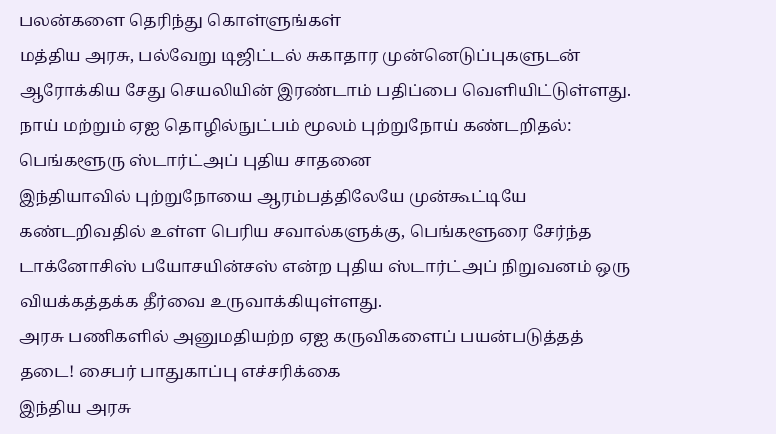பலன்களை தெரிந்து கொள்ளுங்கள்
மத்திய அரசு, பல்வேறு டிஜிட்டல் சுகாதார முன்னெடுப்புகளுடன் ஆரோக்கிய சேது செயலியின் இரண்டாம் பதிப்பை வெளியிட்டுள்ளது.
நாய் மற்றும் ஏஐ தொழில்நுட்பம் மூலம் புற்றுநோய் கண்டறிதல்: பெங்களூரு ஸ்டார்ட்அப் புதிய சாதனை
இந்தியாவில் புற்றுநோயை ஆரம்பத்திலேயே முன்கூட்டியே கண்டறிவதில் உள்ள பெரிய சவால்களுக்கு, பெங்களூரை சேர்ந்த டாக்னோசிஸ் பயோசயின்சஸ் என்ற புதிய ஸ்டார்ட்அப் நிறுவனம் ஒரு வியக்கத்தக்க தீர்வை உருவாக்கியுள்ளது.
அரசு பணிகளில் அனுமதியற்ற ஏஐ கருவிகளைப் பயன்படுத்தத் தடை! சைபர் பாதுகாப்பு எச்சரிக்கை
இந்திய அரசு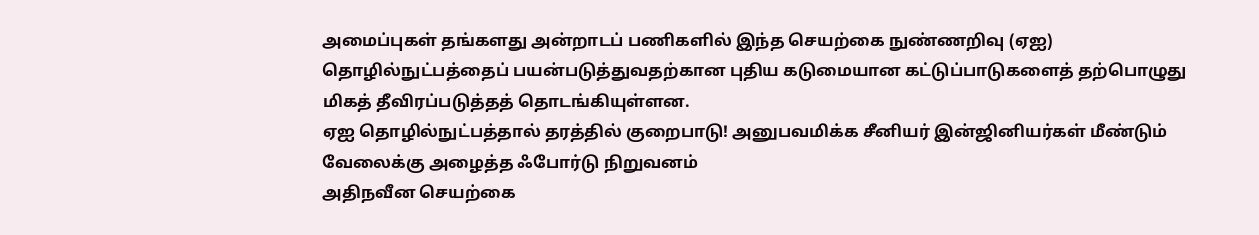அமைப்புகள் தங்களது அன்றாடப் பணிகளில் இந்த செயற்கை நுண்ணறிவு (ஏஐ) தொழில்நுட்பத்தைப் பயன்படுத்துவதற்கான புதிய கடுமையான கட்டுப்பாடுகளைத் தற்பொழுது மிகத் தீவிரப்படுத்தத் தொடங்கியுள்ளன.
ஏஐ தொழில்நுட்பத்தால் தரத்தில் குறைபாடு! அனுபவமிக்க சீனியர் இன்ஜினியர்கள் மீண்டும் வேலைக்கு அழைத்த ஃபோர்டு நிறுவனம்
அதிநவீன செயற்கை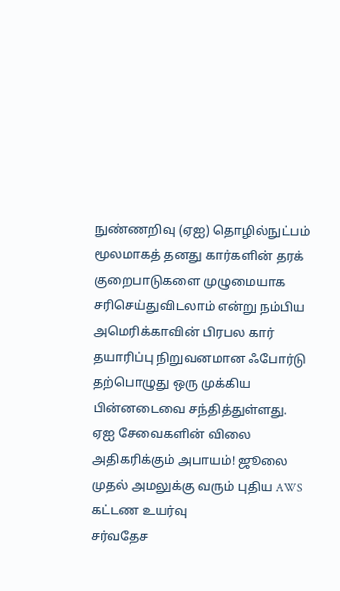நுண்ணறிவு (ஏஐ) தொழில்நுட்பம் மூலமாகத் தனது கார்களின் தரக் குறைபாடுகளை முழுமையாக சரிசெய்துவிடலாம் என்று நம்பிய அமெரிக்காவின் பிரபல கார் தயாரிப்பு நிறுவனமான ஃபோர்டு தற்பொழுது ஒரு முக்கிய பின்னடைவை சந்தித்துள்ளது.
ஏஐ சேவைகளின் விலை அதிகரிக்கும் அபாயம்! ஜூலை முதல் அமலுக்கு வரும் புதிய AWS கட்டண உயர்வு
சர்வதேச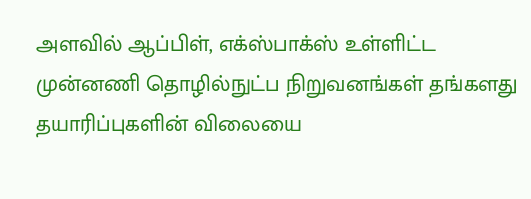அளவில் ஆப்பிள், எக்ஸ்பாக்ஸ் உள்ளிட்ட முன்னணி தொழில்நுட்ப நிறுவனங்கள் தங்களது தயாரிப்புகளின் விலையை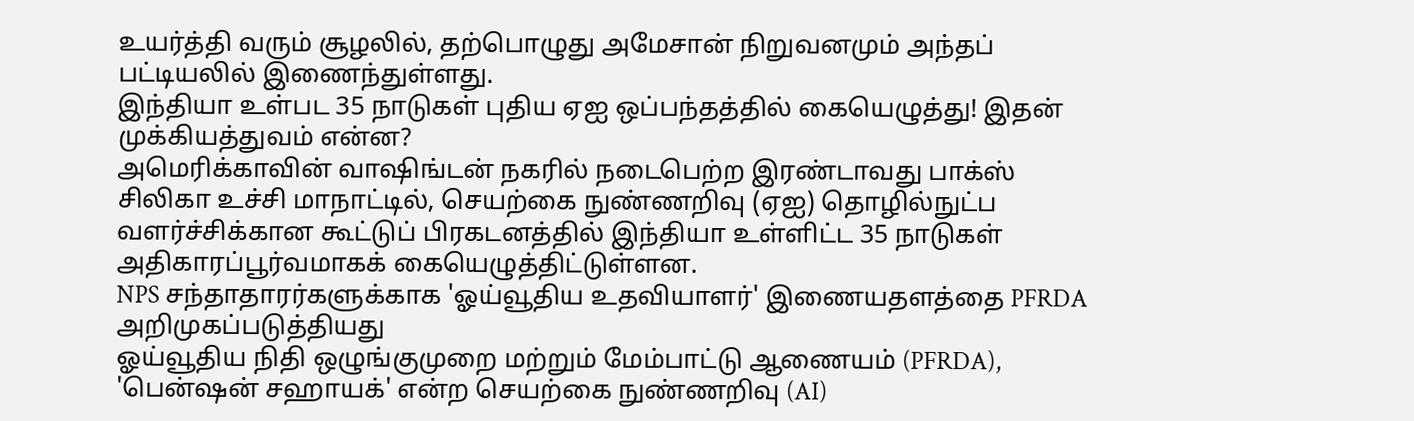உயர்த்தி வரும் சூழலில், தற்பொழுது அமேசான் நிறுவனமும் அந்தப் பட்டியலில் இணைந்துள்ளது.
இந்தியா உள்பட 35 நாடுகள் புதிய ஏஐ ஒப்பந்தத்தில் கையெழுத்து! இதன் முக்கியத்துவம் என்ன?
அமெரிக்காவின் வாஷிங்டன் நகரில் நடைபெற்ற இரண்டாவது பாக்ஸ் சிலிகா உச்சி மாநாட்டில், செயற்கை நுண்ணறிவு (ஏஐ) தொழில்நுட்ப வளர்ச்சிக்கான கூட்டுப் பிரகடனத்தில் இந்தியா உள்ளிட்ட 35 நாடுகள் அதிகாரப்பூர்வமாகக் கையெழுத்திட்டுள்ளன.
NPS சந்தாதாரர்களுக்காக 'ஓய்வூதிய உதவியாளர்' இணையதளத்தை PFRDA அறிமுகப்படுத்தியது
ஓய்வூதிய நிதி ஒழுங்குமுறை மற்றும் மேம்பாட்டு ஆணையம் (PFRDA), 'பென்ஷன் சஹாயக்' என்ற செயற்கை நுண்ணறிவு (AI)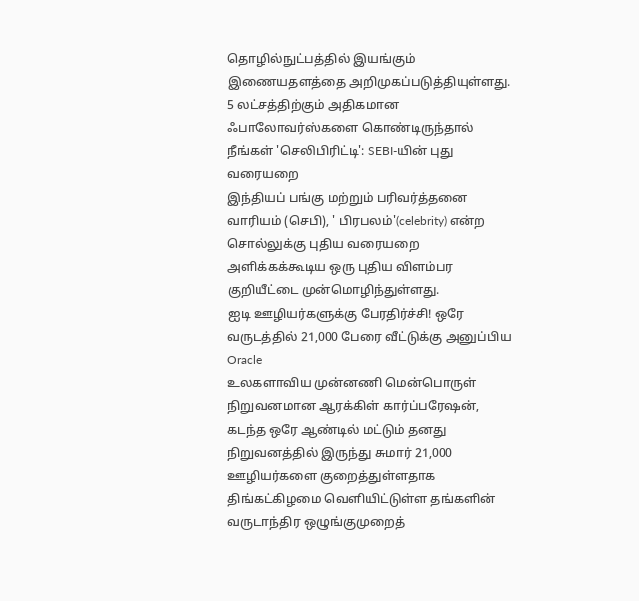தொழில்நுட்பத்தில் இயங்கும் இணையதளத்தை அறிமுகப்படுத்தியுள்ளது.
5 லட்சத்திற்கும் அதிகமான ஃபாலோவர்ஸ்களை கொண்டிருந்தால் நீங்கள் 'செலிபிரிட்டி': SEBI-யின் புது வரையறை
இந்தியப் பங்கு மற்றும் பரிவர்த்தனை வாரியம் (செபி), ' பிரபலம்'(celebrity) என்ற சொல்லுக்கு புதிய வரையறை அளிக்கக்கூடிய ஒரு புதிய விளம்பர குறியீட்டை முன்மொழிந்துள்ளது.
ஐடி ஊழியர்களுக்கு பேரதிர்ச்சி! ஒரே வருடத்தில் 21,000 பேரை வீட்டுக்கு அனுப்பிய Oracle
உலகளாவிய முன்னணி மென்பொருள் நிறுவனமான ஆரக்கிள் கார்ப்பரேஷன், கடந்த ஒரே ஆண்டில் மட்டும் தனது நிறுவனத்தில் இருந்து சுமார் 21,000 ஊழியர்களை குறைத்துள்ளதாக திங்கட்கிழமை வெளியிட்டுள்ள தங்களின் வருடாந்திர ஒழுங்குமுறைத்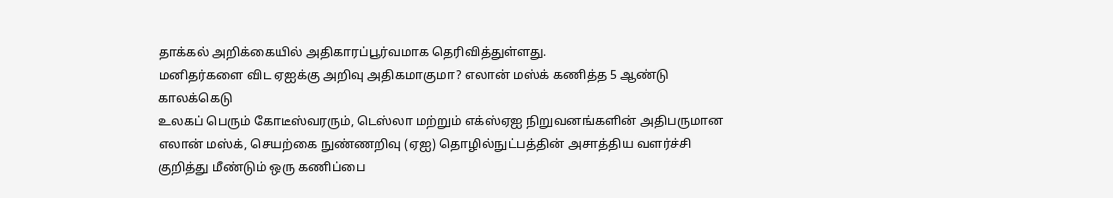தாக்கல் அறிக்கையில் அதிகாரப்பூர்வமாக தெரிவித்துள்ளது.
மனிதர்களை விட ஏஐக்கு அறிவு அதிகமாகுமா? எலான் மஸ்க் கணித்த 5 ஆண்டு காலக்கெடு
உலகப் பெரும் கோடீஸ்வரரும், டெஸ்லா மற்றும் எக்ஸ்ஏஐ நிறுவனங்களின் அதிபருமான எலான் மஸ்க், செயற்கை நுண்ணறிவு (ஏஐ) தொழில்நுட்பத்தின் அசாத்திய வளர்ச்சி குறித்து மீண்டும் ஒரு கணிப்பை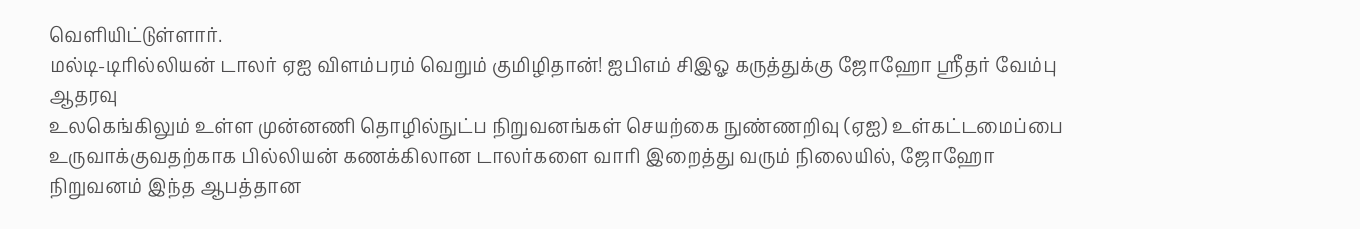வெளியிட்டுள்ளார்.
மல்டி-டிரில்லியன் டாலர் ஏஐ விளம்பரம் வெறும் குமிழிதான்! ஐபிஎம் சிஇஓ கருத்துக்கு ஜோஹோ ஸ்ரீதர் வேம்பு ஆதரவு
உலகெங்கிலும் உள்ள முன்னணி தொழில்நுட்ப நிறுவனங்கள் செயற்கை நுண்ணறிவு (ஏஐ) உள்கட்டமைப்பை உருவாக்குவதற்காக பில்லியன் கணக்கிலான டாலர்களை வாரி இறைத்து வரும் நிலையில், ஜோஹோ நிறுவனம் இந்த ஆபத்தான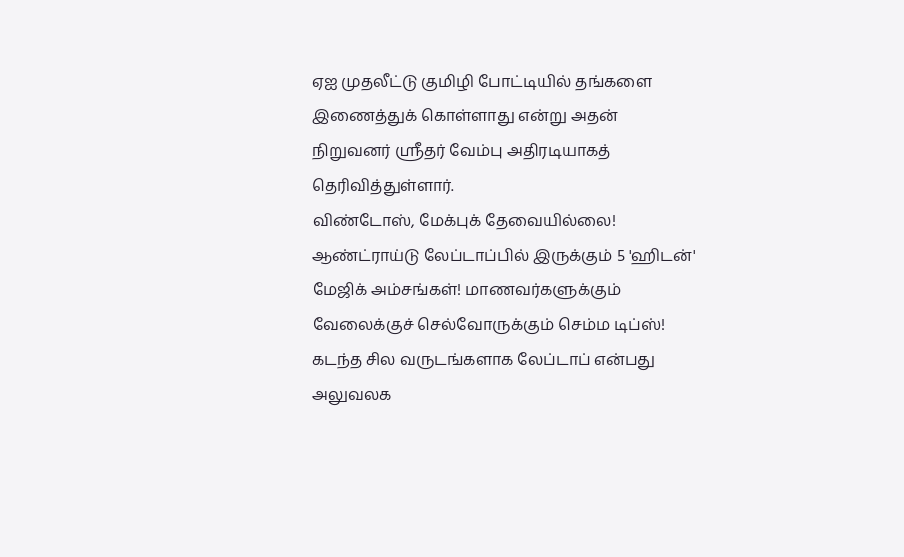ஏஐ முதலீட்டு குமிழி போட்டியில் தங்களை இணைத்துக் கொள்ளாது என்று அதன் நிறுவனர் ஸ்ரீதர் வேம்பு அதிரடியாகத் தெரிவித்துள்ளார்.
விண்டோஸ், மேக்புக் தேவையில்லை! ஆண்ட்ராய்டு லேப்டாப்பில் இருக்கும் 5 'ஹிடன்' மேஜிக் அம்சங்கள்! மாணவர்களுக்கும் வேலைக்குச் செல்வோருக்கும் செம்ம டிப்ஸ்!
கடந்த சில வருடங்களாக லேப்டாப் என்பது அலுவலக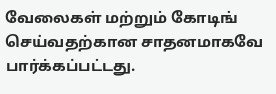வேலைகள் மற்றும் கோடிங் செய்வதற்கான சாதனமாகவே பார்க்கப்பட்டது.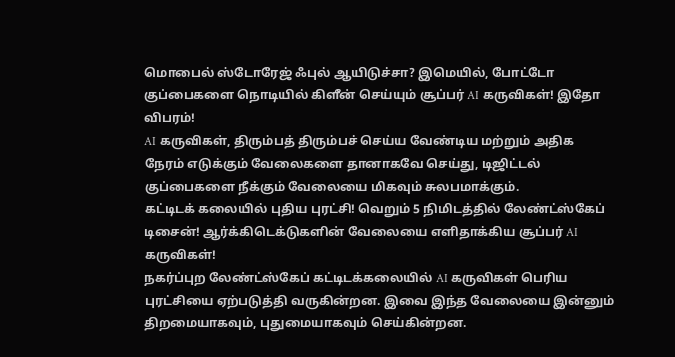மொபைல் ஸ்டோரேஜ் ஃபுல் ஆயிடுச்சா? இமெயில், போட்டோ குப்பைகளை நொடியில் கிளீன் செய்யும் சூப்பர் AI கருவிகள்! இதோ விபரம்!
AI கருவிகள், திரும்பத் திரும்பச் செய்ய வேண்டிய மற்றும் அதிக நேரம் எடுக்கும் வேலைகளை தானாகவே செய்து, டிஜிட்டல் குப்பைகளை நீக்கும் வேலையை மிகவும் சுலபமாக்கும்.
கட்டிடக் கலையில் புதிய புரட்சி! வெறும் 5 நிமிடத்தில் லேண்ட்ஸ்கேப் டிசைன்! ஆர்க்கிடெக்டுகளின் வேலையை எளிதாக்கிய சூப்பர் AI கருவிகள்!
நகர்ப்புற லேண்ட்ஸ்கேப் கட்டிடக்கலையில் AI கருவிகள் பெரிய புரட்சியை ஏற்படுத்தி வருகின்றன. இவை இந்த வேலையை இன்னும் திறமையாகவும், புதுமையாகவும் செய்கின்றன.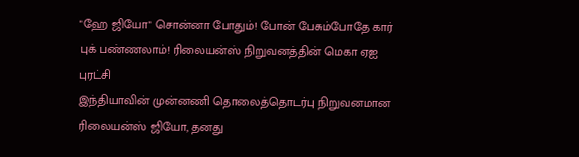"ஹே ஜியோ" சொன்னா போதும்! போன் பேசும்போதே கார் புக் பண்ணலாம்! ரிலையன்ஸ் நிறுவனத்தின் மெகா ஏஐ புரட்சி
இந்தியாவின் முன்னணி தொலைத்தொடர்பு நிறுவனமான ரிலையன்ஸ் ஜியோ, தனது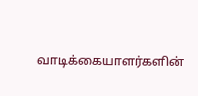வாடிக்கையாளர்களின்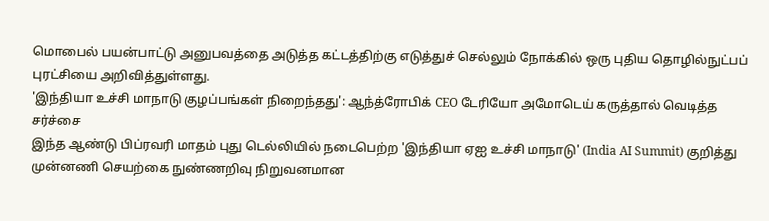மொபைல் பயன்பாட்டு அனுபவத்தை அடுத்த கட்டத்திற்கு எடுத்துச் செல்லும் நோக்கில் ஒரு புதிய தொழில்நுட்பப் புரட்சியை அறிவித்துள்ளது.
'இந்தியா உச்சி மாநாடு குழப்பங்கள் நிறைந்தது': ஆந்த்ரோபிக் CEO டேரியோ அமோடெய் கருத்தால் வெடித்த சர்ச்சை
இந்த ஆண்டு பிப்ரவரி மாதம் புது டெல்லியில் நடைபெற்ற 'இந்தியா ஏஐ உச்சி மாநாடு' (India AI Summit) குறித்து முன்னணி செயற்கை நுண்ணறிவு நிறுவனமான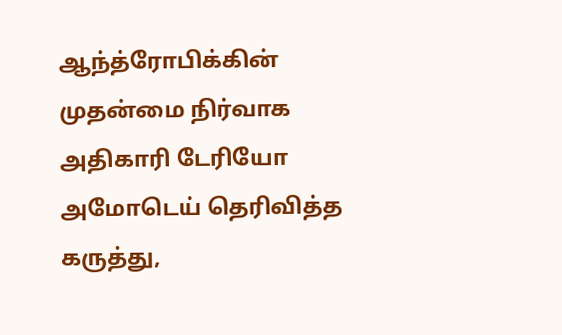ஆந்த்ரோபிக்கின் முதன்மை நிர்வாக அதிகாரி டேரியோ அமோடெய் தெரிவித்த கருத்து,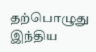தற்பொழுது இந்திய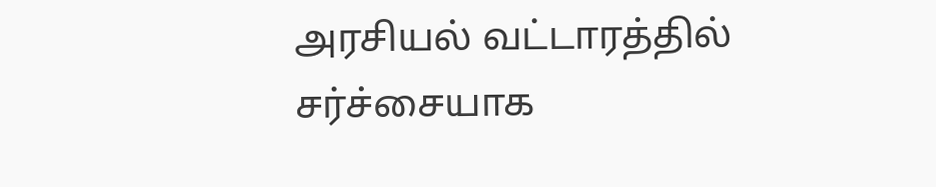அரசியல் வட்டாரத்தில் சர்ச்சையாக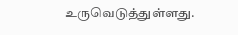உருவெடுத்துள்ளது.